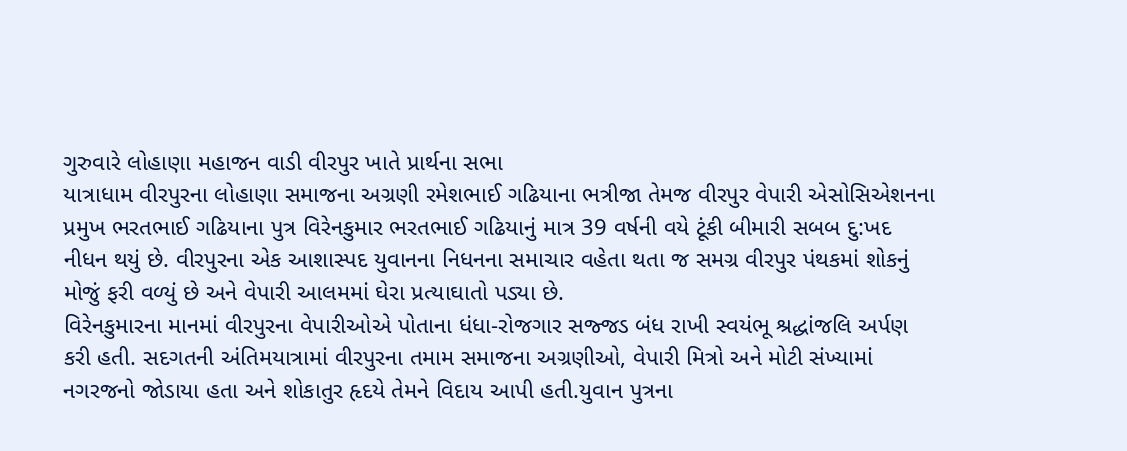ગુરુવારે લોહાણા મહાજન વાડી વીરપુર ખાતે પ્રાર્થના સભા
યાત્રાધામ વીરપુરના લોહાણા સમાજના અગ્રણી રમેશભાઈ ગઢિયાના ભત્રીજા તેમજ વીરપુર વેપારી એસોસિએશનના પ્રમુખ ભરતભાઈ ગઢિયાના પુત્ર વિરેનકુમાર ભરતભાઈ ગઢિયાનું માત્ર 39 વર્ષની વયે ટૂંકી બીમારી સબબ દુ:ખદ નીધન થયું છે. વીરપુરના એક આશાસ્પદ યુવાનના નિધનના સમાચાર વહેતા થતા જ સમગ્ર વીરપુર પંથકમાં શોકનું મોજું ફરી વળ્યું છે અને વેપારી આલમમાં ઘેરા પ્રત્યાઘાતો પડ્યા છે.
વિરેનકુમારના માનમાં વીરપુરના વેપારીઓએ પોતાના ધંધા-રોજગાર સજ્જડ બંધ રાખી સ્વયંભૂ શ્રદ્ધાંજલિ અર્પણ કરી હતી. સદગતની અંતિમયાત્રામાં વીરપુરના તમામ સમાજના અગ્રણીઓ, વેપારી મિત્રો અને મોટી સંખ્યામાં નગરજનો જોડાયા હતા અને શોકાતુર હૃદયે તેમને વિદાય આપી હતી.યુવાન પુત્રના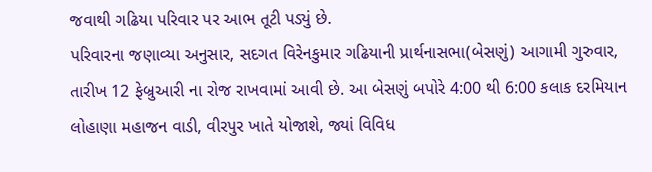જવાથી ગઢિયા પરિવાર પર આભ તૂટી પડ્યું છે.
પરિવારના જણાવ્યા અનુસાર, સદગત વિરેનકુમાર ગઢિયાની પ્રાર્થનાસભા(બેસણું) આગામી ગુરુવાર, તારીખ 12 ફેબ્રુઆરી ના રોજ રાખવામાં આવી છે. આ બેસણું બપોરે 4:00 થી 6:00 કલાક દરમિયાન લોહાણા મહાજન વાડી, વીરપુર ખાતે યોજાશે, જ્યાં વિવિધ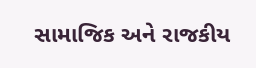સામાજિક અને રાજકીય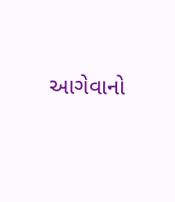આગેવાનો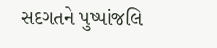સદગતને પુષ્પાંજલિ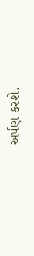અર્પણ કરશે.